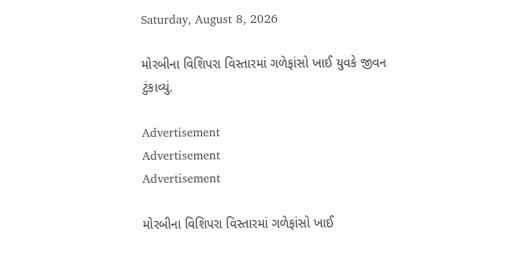Saturday, August 8, 2026

મોરબીના વિશિપરા વિસ્તારમાં ગળેફાંસો ખાઈ યુવકે જીવન ટુંકાવ્યું.

Advertisement
Advertisement
Advertisement

મોરબીના વિશિપરા વિસ્તારમાં ગળેફાંસો ખાઈ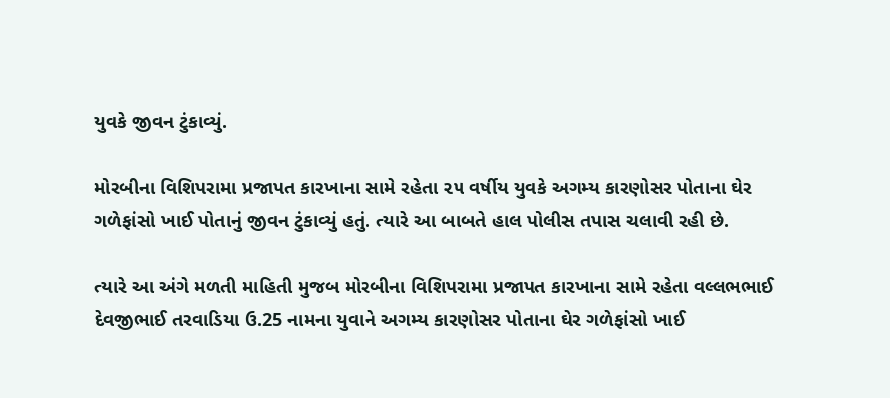યુવકે જીવન ટુંકાવ્યું.

મોરબીના વિશિપરામા પ્રજાપત કારખાના સામે રહેતા ૨૫ વર્ષીય યુવકે અગમ્ય કારણોસર પોતાના ઘેર ગળેફાંસો ખાઈ પોતાનું જીવન ટુંકાવ્યું હતું. ત્યારે આ બાબતે હાલ પોલીસ તપાસ ચલાવી રહી છે.

ત્યારે આ અંગે મળતી માહિતી મુજબ મોરબીના વિશિપરામા પ્રજાપત કારખાના સામે રહેતા વલ્લભભાઈ દેવજીભાઈ તરવાડિયા ઉ.25 નામના યુવાને અગમ્ય કારણોસર પોતાના ઘેર ગળેફાંસો ખાઈ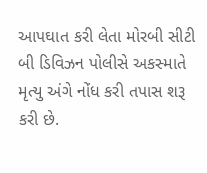આપઘાત કરી લેતા મોરબી સીટી બી ડિવિઝન પોલીસે અકસ્માતે મૃત્યુ અંગે નોંધ કરી તપાસ શરૂ કરી છે.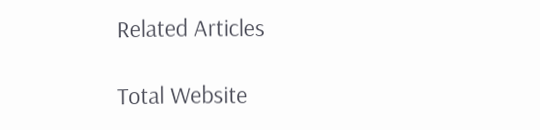Related Articles

Total Website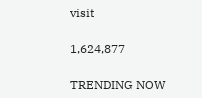visit

1,624,877

TRENDING NOW